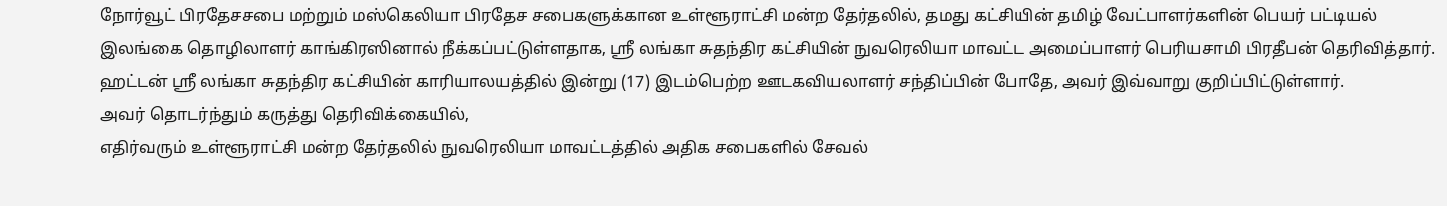நோர்வூட் பிரதேசசபை மற்றும் மஸ்கெலியா பிரதேச சபைகளுக்கான உள்ளூராட்சி மன்ற தேர்தலில், தமது கட்சியின் தமிழ் வேட்பாளர்களின் பெயர் பட்டியல் இலங்கை தொழிலாளர் காங்கிரஸினால் நீக்கப்பட்டுள்ளதாக, ஸ்ரீ லங்கா சுதந்திர கட்சியின் நுவரெலியா மாவட்ட அமைப்பாளர் பெரியசாமி பிரதீபன் தெரிவித்தார்.
ஹட்டன் ஸ்ரீ லங்கா சுதந்திர கட்சியின் காரியாலயத்தில் இன்று (17) இடம்பெற்ற ஊடகவியலாளர் சந்திப்பின் போதே, அவர் இவ்வாறு குறிப்பிட்டுள்ளார்.
அவர் தொடர்ந்தும் கருத்து தெரிவிக்கையில்,
எதிர்வரும் உள்ளூராட்சி மன்ற தேர்தலில் நுவரெலியா மாவட்டத்தில் அதிக சபைகளில் சேவல்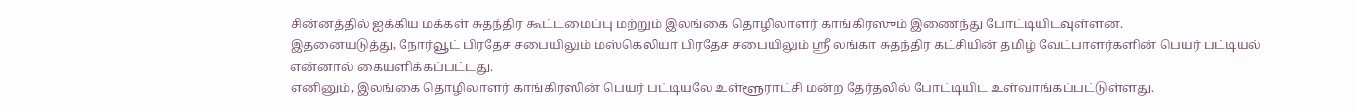சின்னத்தில் ஐக்கிய மக்கள் சுதந்திர கூட்டமைப்பு மற்றும் இலங்கை தொழிலாளர் காங்கிரஸும் இணைந்து போட்டியிடவுள்ளன.
இதனையடுத்து, நோர்வூட் பிரதேச சபையிலும் மஸ்கெலியா பிரதேச சபையிலும் ஸ்ரீ லங்கா சுதந்திர கட்சியின் தமிழ் வேட்பாளர்களின் பெயர் பட்டியல் என்னால் கையளிக்கப்பட்டது.
எனினும், இலங்கை தொழிலாளர் காங்கிரஸின் பெயர் பட்டியலே உள்ளூராட்சி மன்ற தேர்தலில் போட்டியிட உள்வாங்கப்பட்டுள்ளது.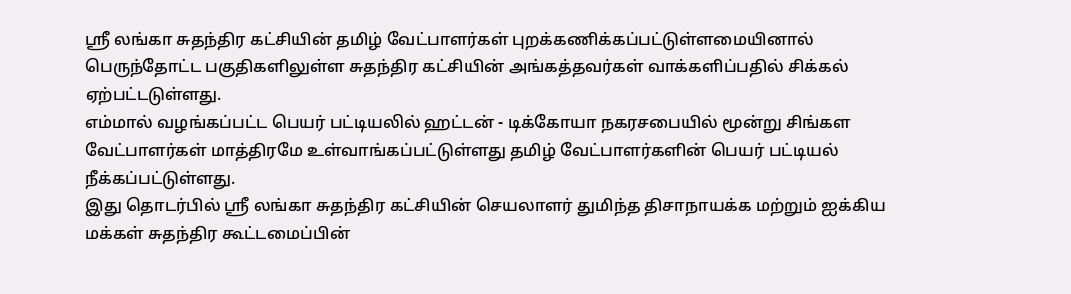ஸ்ரீ லங்கா சுதந்திர கட்சியின் தமிழ் வேட்பாளர்கள் புறக்கணிக்கப்பட்டுள்ளமையினால் பெருந்தோட்ட பகுதிகளிலுள்ள சுதந்திர கட்சியின் அங்கத்தவர்கள் வாக்களிப்பதில் சிக்கல் ஏற்பட்டடுள்ளது.
எம்மால் வழங்கப்பட்ட பெயர் பட்டியலில் ஹட்டன் - டிக்கோயா நகரசபையில் மூன்று சிங்கள வேட்பாளர்கள் மாத்திரமே உள்வாங்கப்பட்டுள்ளது தமிழ் வேட்பாளர்களின் பெயர் பட்டியல் நீக்கப்பட்டுள்ளது.
இது தொடர்பில் ஸ்ரீ லங்கா சுதந்திர கட்சியின் செயலாளர் துமிந்த திசாநாயக்க மற்றும் ஐக்கிய மக்கள் சுதந்திர கூட்டமைப்பின்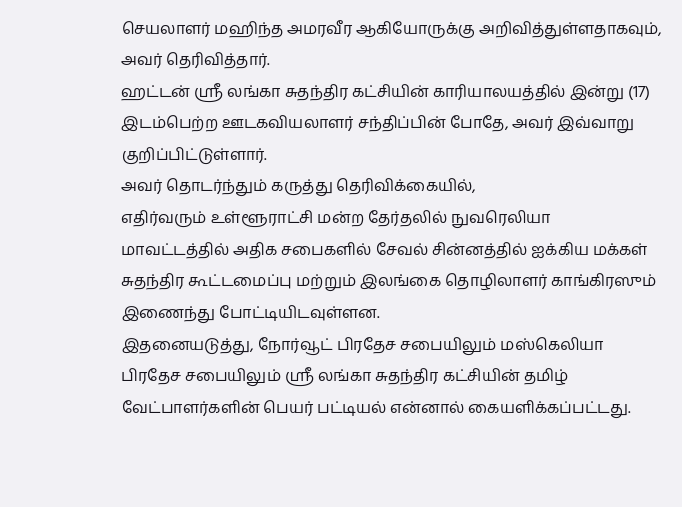செயலாளர் மஹிந்த அமரவீர ஆகியோருக்கு அறிவித்துள்ளதாகவும், அவர் தெரிவித்தார்.
ஹட்டன் ஸ்ரீ லங்கா சுதந்திர கட்சியின் காரியாலயத்தில் இன்று (17) இடம்பெற்ற ஊடகவியலாளர் சந்திப்பின் போதே, அவர் இவ்வாறு குறிப்பிட்டுள்ளார்.
அவர் தொடர்ந்தும் கருத்து தெரிவிக்கையில்,
எதிர்வரும் உள்ளூராட்சி மன்ற தேர்தலில் நுவரெலியா மாவட்டத்தில் அதிக சபைகளில் சேவல் சின்னத்தில் ஐக்கிய மக்கள் சுதந்திர கூட்டமைப்பு மற்றும் இலங்கை தொழிலாளர் காங்கிரஸும் இணைந்து போட்டியிடவுள்ளன.
இதனையடுத்து, நோர்வூட் பிரதேச சபையிலும் மஸ்கெலியா பிரதேச சபையிலும் ஸ்ரீ லங்கா சுதந்திர கட்சியின் தமிழ் வேட்பாளர்களின் பெயர் பட்டியல் என்னால் கையளிக்கப்பட்டது.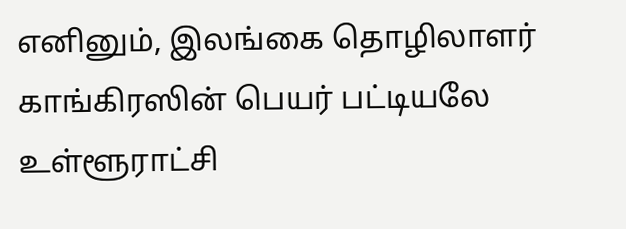எனினும், இலங்கை தொழிலாளர் காங்கிரஸின் பெயர் பட்டியலே உள்ளூராட்சி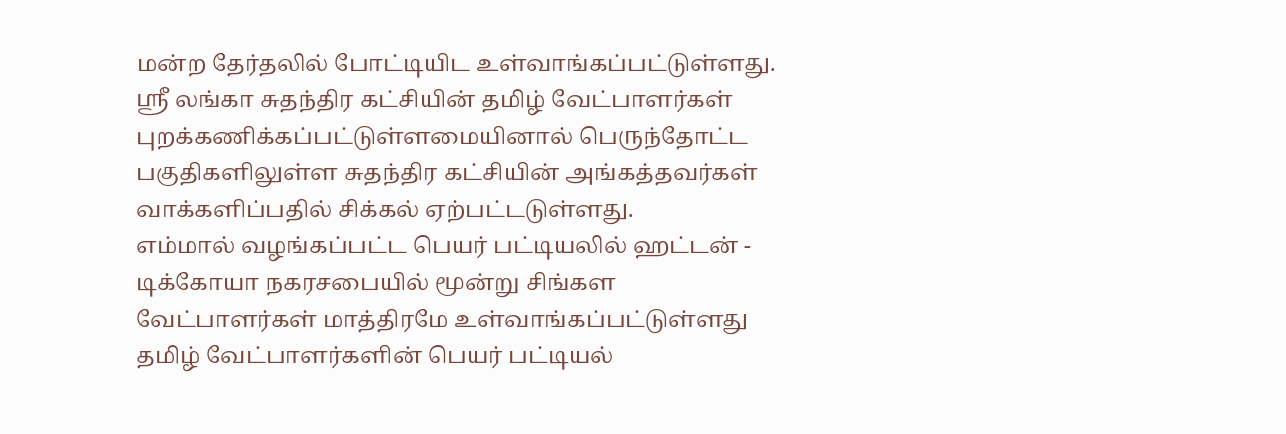மன்ற தேர்தலில் போட்டியிட உள்வாங்கப்பட்டுள்ளது.
ஸ்ரீ லங்கா சுதந்திர கட்சியின் தமிழ் வேட்பாளர்கள் புறக்கணிக்கப்பட்டுள்ளமையினால் பெருந்தோட்ட பகுதிகளிலுள்ள சுதந்திர கட்சியின் அங்கத்தவர்கள் வாக்களிப்பதில் சிக்கல் ஏற்பட்டடுள்ளது.
எம்மால் வழங்கப்பட்ட பெயர் பட்டியலில் ஹட்டன் - டிக்கோயா நகரசபையில் மூன்று சிங்கள வேட்பாளர்கள் மாத்திரமே உள்வாங்கப்பட்டுள்ளது தமிழ் வேட்பாளர்களின் பெயர் பட்டியல்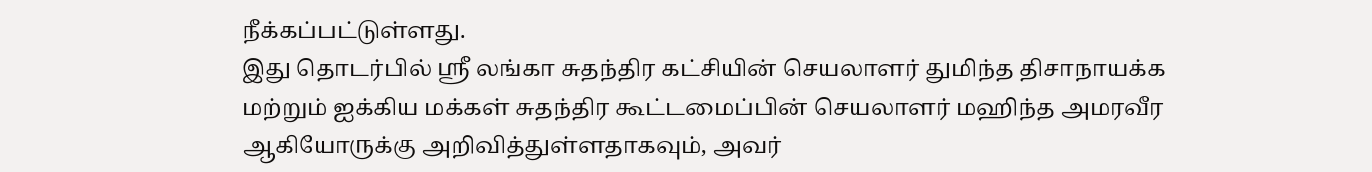நீக்கப்பட்டுள்ளது.
இது தொடர்பில் ஸ்ரீ லங்கா சுதந்திர கட்சியின் செயலாளர் துமிந்த திசாநாயக்க மற்றும் ஐக்கிய மக்கள் சுதந்திர கூட்டமைப்பின் செயலாளர் மஹிந்த அமரவீர ஆகியோருக்கு அறிவித்துள்ளதாகவும், அவர்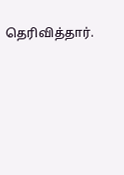தெரிவித்தார்.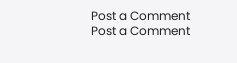Post a Comment
Post a Comment